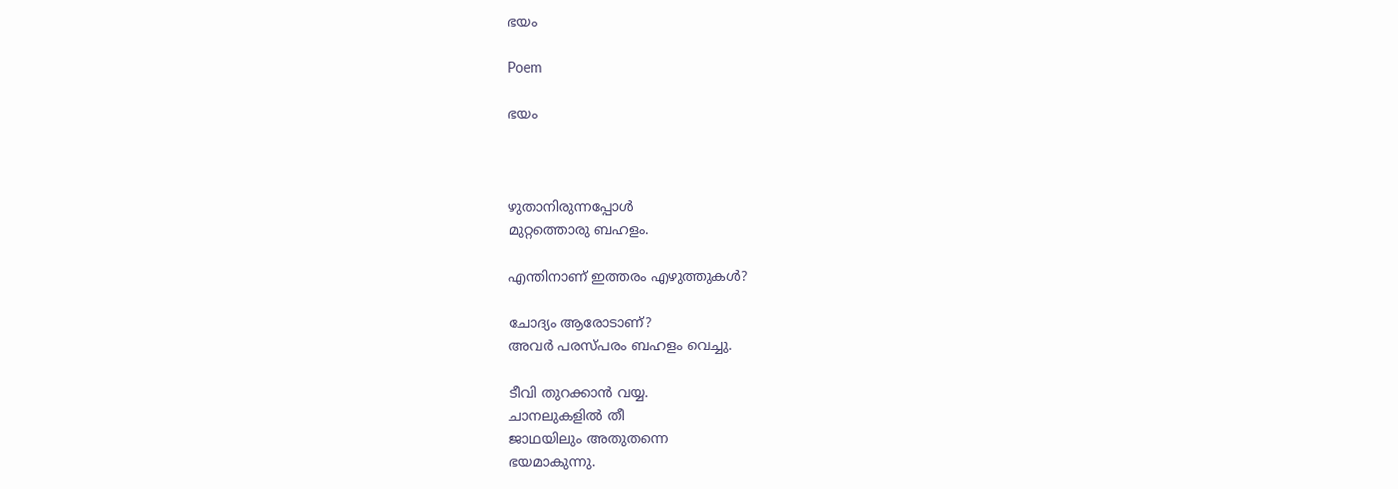ഭയം

Poem

ഭയം



ഴുതാനിരുന്നപ്പോൾ
മുറ്റത്തൊരു ബഹളം.

എന്തിനാണ് ഇത്തരം എഴുത്തുകൾ?

ചോദ്യം ആരോടാണ്?
അവർ പരസ്പരം ബഹളം വെച്ചു.

ടീവി തുറക്കാൻ വയ്യ.
ചാനലുകളിൽ തീ
ജാഥയിലും അതുതന്നെ
ഭയമാകുന്നു.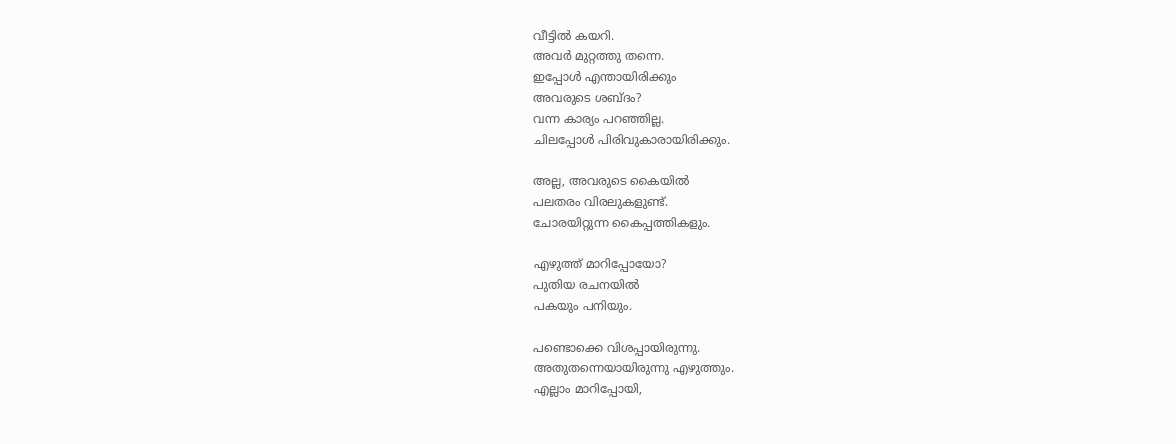വീട്ടിൽ കയറി.
അവർ മുറ്റത്തു തന്നെ.
ഇപ്പോൾ എന്തായിരിക്കും
അവരുടെ ശബ്ദം?
വന്ന കാര്യം പറഞ്ഞില്ല.
ചിലപ്പോൾ പിരിവുകാരായിരിക്കും.

അല്ല, അവരുടെ കൈയിൽ
പലതരം വിരലുകളുണ്ട്.
ചോരയിറ്റുന്ന കൈപ്പത്തികളും.

എഴുത്ത് മാറിപ്പോയോ?
പുതിയ രചനയിൽ
പകയും പനിയും.

പണ്ടൊക്കെ വിശപ്പായിരുന്നു.
അതുതന്നെയായിരുന്നു എഴുത്തും.
എല്ലാം മാറിപ്പോയി,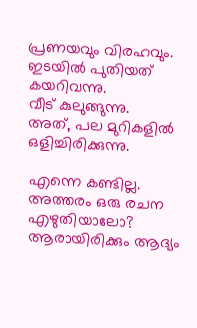പ്രണയവും വിരഹവും.
ഇടയിൽ പുതിയത് കയറിവന്നു.
വീട് കുലുങ്ങുന്നു.
അത്, പല മുറികളിൽ
ഒളിച്ചിരിക്കുന്നു.

എന്നെ കണ്ടില്ല.
അത്തരം ഒരു രചന എഴുതിയാലോ?
ആരായിരിക്കും ആദ്യം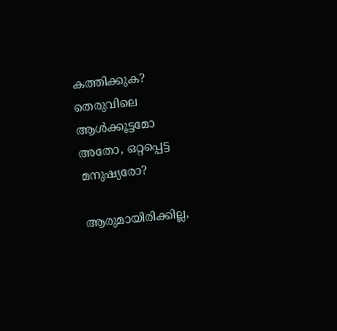കത്തിക്കുക?
തെരുവിലെ ആൾക്കൂട്ടമോ
അതോ, ഒറ്റപ്പെട്ട മനുഷ്യരോ?

ആരുമായിരിക്കില്ല,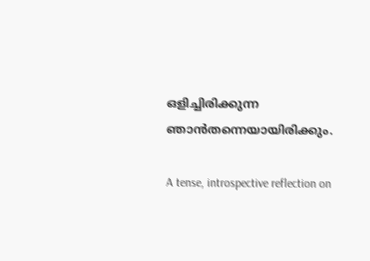ഒളിച്ചിരിക്കുന്ന
ഞാൻതന്നെയായിരിക്കും.

A tense, introspective reflection on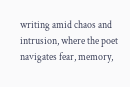writing amid chaos and intrusion, where the poet navigates fear, memory,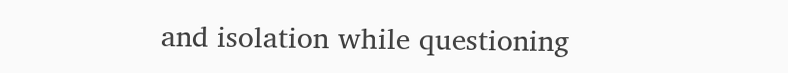and isolation while questioning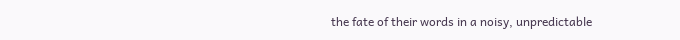the fate of their words in a noisy, unpredictable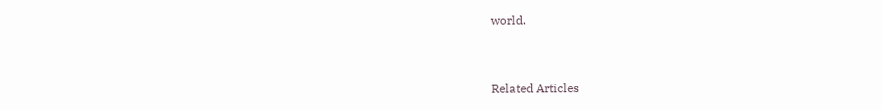world.


Related Articles